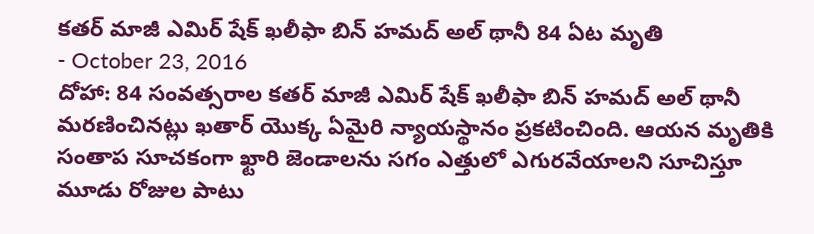కతర్ మాజీ ఎమిర్ షేక్ ఖలీఫా బిన్ హమద్ అల్ థానీ 84 ఏట మృతి
- October 23, 2016
దోహా: 84 సంవత్సరాల కతర్ మాజీ ఎమిర్ షేక్ ఖలీఫా బిన్ హమద్ అల్ థానీ మరణించినట్లు ఖతార్ యొక్క ఏమైరి న్యాయస్థానం ప్రకటించింది. ఆయన మృతికి సంతాప సూచకంగా ఖ్టారి జెండాలను సగం ఎత్తులో ఎగురవేయాలని సూచిస్తూ మూడు రోజుల పాటు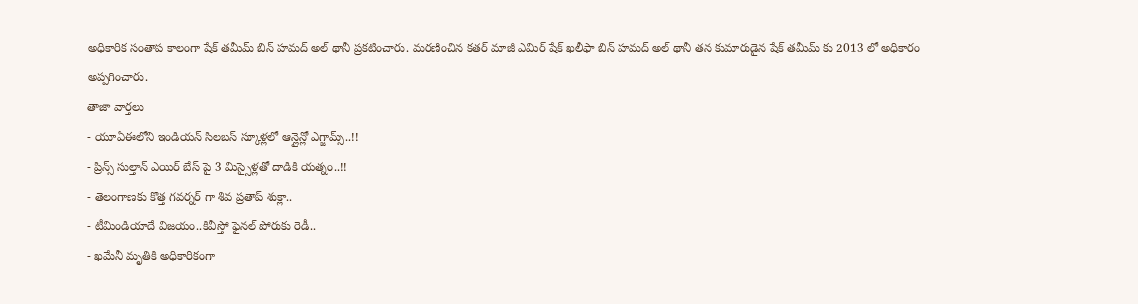అధికారిక సంతాప కాలంగా షేక్ తమీమ్ బిన్ హమద్ అల్ థానీ ప్రకటించారు. మరణించిన కతర్ మాజీ ఎమిర్ షేక్ ఖలీఫా బిన్ హమద్ అల్ థానీ తన కుమారుడైన షేక్ తమీమ్ కు 2013 లో అధికారం అప్పగించారు.
తాజా వార్తలు
- యూఏఈలోని ఇండియన్ సిలబస్ స్కూళ్లలో ఆన్లైన్లో ఎగ్జామ్స్..!!
- ప్రిన్స్ సుల్తాన్ ఎయిర్ బేస్ పై 3 మిస్సైళ్లతో దాడికి యత్నం..!!
- తెలంగాణకు కొత్త గవర్నర్ గా శివ ప్రతాప్ శుక్లా..
- టీమిండియాదే విజయం..కివీస్తో ఫైనల్ పోరుకు రెడీ..
- ఖమేనీ మృతికి అధికారికంగా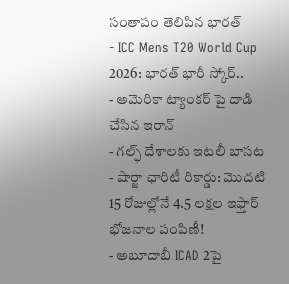సంతాపం తెలిపిన భారత్
- ICC Mens T20 World Cup 2026: భారత్ భారీ స్కోర్..
- అమెరికా ట్యాంకర్ పై దాడి చేసిన ఇరాన్
- గల్ఫ్ దేశాలకు ఇటలీ బాసట
- షార్జా ఛారిటీ రికార్డు: మొదటి 15 రోజుల్లోనే 4.5 లక్షల ఇఫ్తార్ భోజనాల పంపిణీ!
- అబూదాబీ ICAD 2పై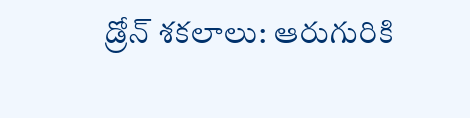డ్రోన్ శకలాలు: ఆరుగురికి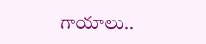గాయాలు..